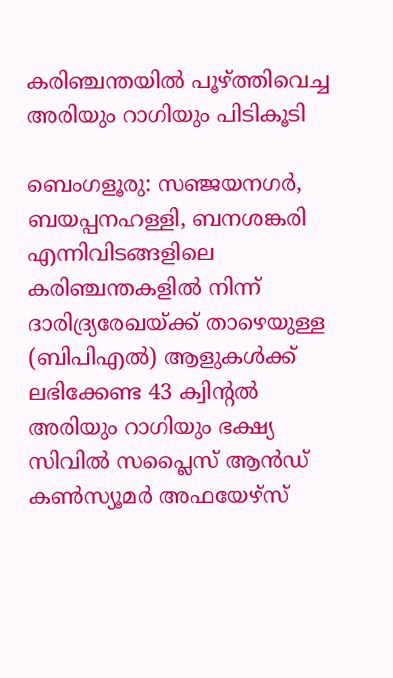കരിഞ്ചന്തയിൽ പൂഴ്ത്തിവെച്ച അരിയും റാഗിയും പിടികൂടി

ബെംഗളൂരു: സഞ്ജയനഗർ, ബയപ്പനഹള്ളി, ബനശങ്കരി എന്നിവിടങ്ങളിലെ കരിഞ്ചന്തകളിൽ നിന്ന് ദാരിദ്ര്യരേഖയ്ക്ക് താഴെയുള്ള (ബിപിഎൽ) ആളുകൾക്ക് ലഭിക്കേണ്ട 43 ക്വിന്റൽ അരിയും റാഗിയും ഭക്ഷ്യ സിവിൽ സപ്ലൈസ് ആൻഡ് കൺസ്യൂമർ അഫയേഴ്സ്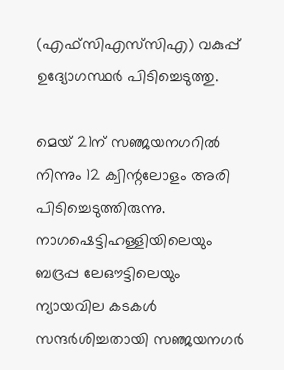(എഫ്‌സിഎസ്‌സി‌എ) വകുപ്പ് ഉദ്യോഗസ്ഥർ പിടിച്ചെടുത്തു.

മെയ് 21ന് സഞ്ജയനഗറിൽ നിന്നും 12 ക്വിന്റലോളം അരി പിടിച്ചെടുത്തിരുന്നു. നാഗഷെട്ടിഹള്ളിയിലെയും ബദ്രപ്പ ലേഔട്ടിലെയും ന്യായവില കടകൾ സന്ദർശിച്ചതായി സഞ്ജയനഗർ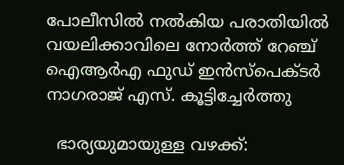പോലീസിൽ നൽകിയ പരാതിയിൽ വയലിക്കാവിലെ നോർത്ത് റേഞ്ച് ഐആർഎ ഫുഡ് ഇൻസ്പെക്ടർ നാഗരാജ് എസ്. കൂട്ടിച്ചേർത്തു

  ഭാര്യയുമായുള്ള വഴക്ക്: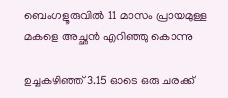ബെംഗളൂരുവിൽ 11 മാസം പ്രായമുള്ള മകളെ അച്ഛൻ എറിഞ്ഞു കൊന്നു

ഉച്ചകഴിഞ്ഞ് 3.15 ഓടെ ഒരു ചരക്ക്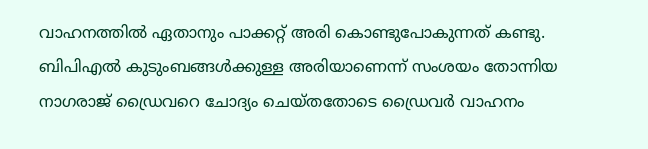വാഹനത്തിൽ ഏതാനും പാക്കറ്റ് അരി കൊണ്ടുപോകുന്നത് കണ്ടു. ബിപിഎൽ കുടുംബങ്ങൾക്കുള്ള അരിയാണെന്ന് സംശയം തോന്നിയ നാഗരാജ് ഡ്രൈവറെ ചോദ്യം ചെയ്തതോടെ ഡ്രൈവർ വാഹനം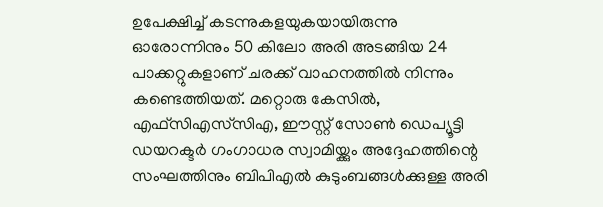ഉപേക്ഷിച്ച് കടന്നുകളയുകയായിരുന്നു
ഓരോന്നിനും 50 കിലോ അരി അടങ്ങിയ 24 പാക്കറ്റുകളാണ് ചരക്ക് വാഹനത്തിൽ നിന്നും കണ്ടെത്തിയത്. മറ്റൊരു കേസിൽ, എഫ്‌സിഎസ്‌സിഎ, ഈസ്റ്റ് സോൺ ഡെപ്യൂട്ടി ഡയറക്ടർ ഗംഗാധര സ്വാമിയ്ക്കും അദ്ദേഹത്തിന്റെ സംഘത്തിനും ബിപിഎൽ കുടുംബങ്ങൾക്കുള്ള അരി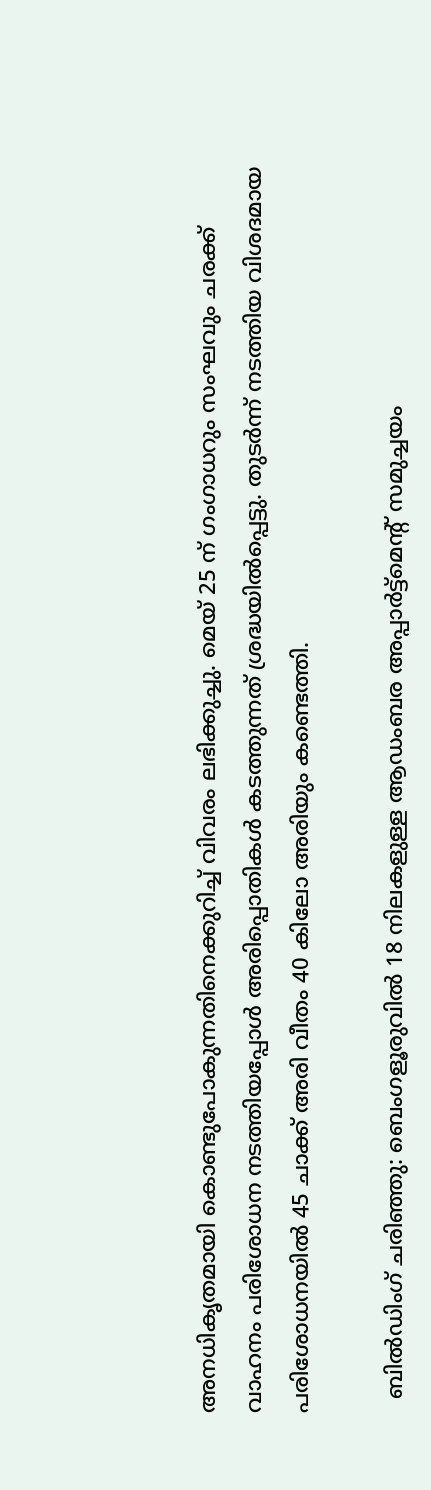അനധികൃതമായി കൊണ്ടുപോകുന്നതിനെക്കുറിച്ച് വിവരം ലഭിക്കുച്ചു. മെയ് 25 ന് ഗംഗാധറും സംഘവും ചരക്ക് വാഹനം പരിശോധന നടത്തിയപ്പോൾ അരിപ്പൊതികൾ കടത്തുന്നത് ശ്രദ്ധയിൽപ്പെട്ടു. തുടർന്ന് നടത്തിയ വിശദമായ പരിശോധനയിൽ 45 ചാക്ക് അരി വീതം 40 കിലോ അരിയും കണ്ടെത്തി.

  ബിൽഡിംഗ് ചരിഞ്ഞു: ബെംഗളൂരുവിൽ 18 നിലകളുള്ള ആഡംബര അപ്പാർട്ട്മെന്റ് സമുച്ചയം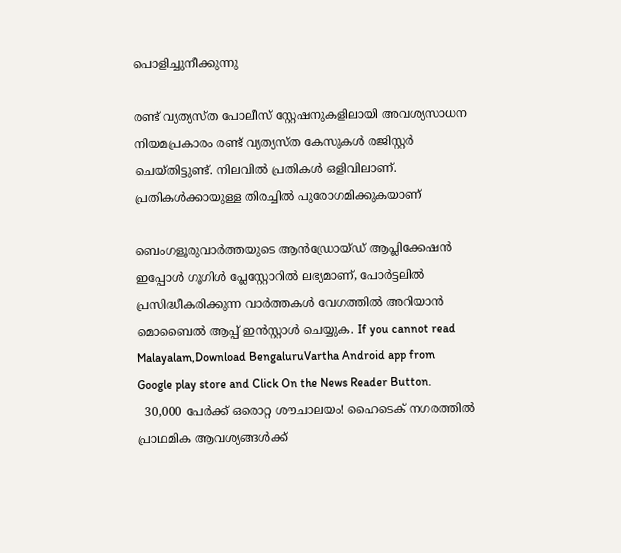പൊളിച്ചുനീക്കുന്നു

രണ്ട് വ്യത്യസ്ത പോലീസ് സ്റ്റേഷനുകളിലായി അവശ്യസാധന നിയമപ്രകാരം രണ്ട് വ്യത്യസ്ത കേസുകൾ രജിസ്റ്റർ ചെയ്തിട്ടുണ്ട്. നിലവിൽ പ്രതികൾ ഒളിവിലാണ്. പ്രതികൾക്കായുള്ള തിരച്ചിൽ പുരോഗമിക്കുകയാണ്

ബെംഗളൂരുവാർത്തയുടെ ആൻഡ്രോയ്ഡ് ആപ്ലിക്കേഷൻ ഇപ്പോൾ ഗൂഗിൾ പ്ലേസ്റ്റോറിൽ ലഭ്യമാണ്, പോർട്ടലിൽ പ്രസിദ്ധീകരിക്കുന്ന വാർത്തകൾ വേഗത്തിൽ അറിയാൻ മൊബൈൽ ആപ്പ് ഇൻസ്റ്റാൾ ചെയ്യുക. If you cannot read Malayalam,Download BengaluruVartha Android app from Google play store and Click On the News Reader Button.
  30,000 പേർക്ക് ഒരൊറ്റ ശൗചാലയം! ഹൈടെക് നഗരത്തിൽ പ്രാഥമിക ആവശ്യങ്ങൾക്ക്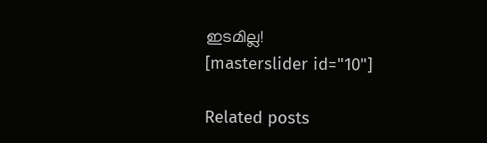ഇടമില്ല!
[masterslider id="10"]

Related posts